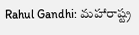Rahul Gandhi: మహారాష్ట్ర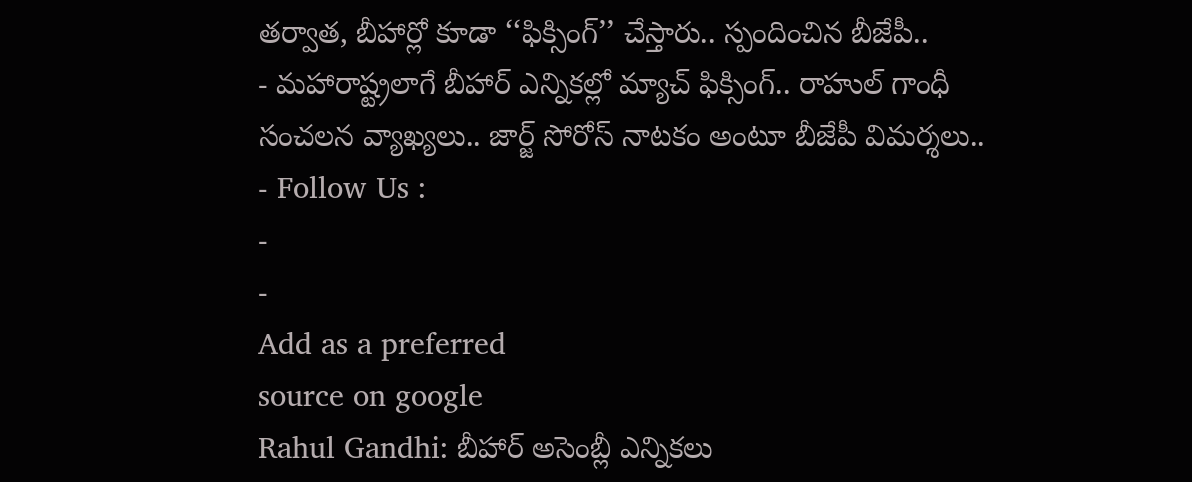తర్వాత, బీహార్లో కూడా ‘‘ఫిక్సింగ్’’ చేస్తారు.. స్పందించిన బీజేపీ..
- మహారాష్ట్రలాగే బీహార్ ఎన్నికల్లో మ్యాచ్ ఫిక్సింగ్.. రాహుల్ గాంధీ సంచలన వ్యాఖ్యలు.. జార్జ్ సోరోస్ నాటకం అంటూ బీజేపీ విమర్శలు..
- Follow Us :
-
-
Add as a preferred
source on google
Rahul Gandhi: బీహార్ అసెంబ్లీ ఎన్నికలు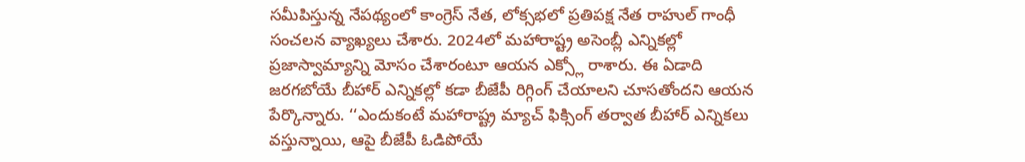సమీపిస్తున్న నేపథ్యంలో కాంగ్రెస్ నేత, లోక్సభలో ప్రతిపక్ష నేత రాహుల్ గాంధీ సంచలన వ్యాఖ్యలు చేశారు. 2024లో మహారాష్ట్ర అసెంబ్లీ ఎన్నికల్లో ప్రజాస్వామ్యాన్ని మోసం చేశారంటూ ఆయన ఎక్స్లో రాశారు. ఈ ఏడాది జరగబోయే బీహార్ ఎన్నికల్లో కడా బీజేపీ రిగ్గింగ్ చేయాలని చూసతోందని ఆయన పేర్కొన్నారు. ‘‘ఎందుకంటే మహారాష్ట్ర మ్యాచ్ ఫిక్సింగ్ తర్వాత బీహార్ ఎన్నికలు వస్తున్నాయి, ఆపై బీజేపీ ఓడిపోయే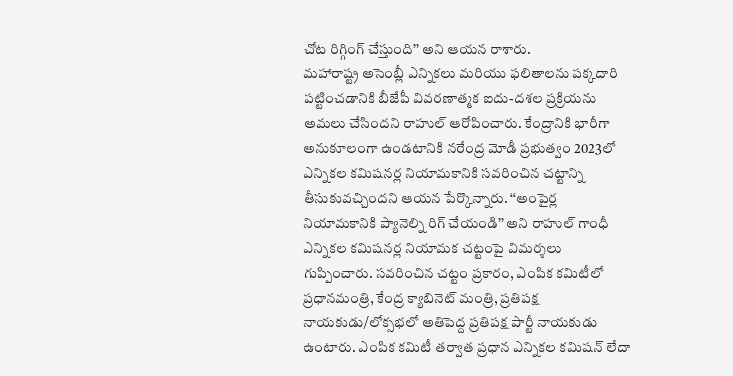చోట రిగ్గింగ్ చేస్తుంది’’ అని ఆయన రాశారు.
మహారాష్ట్ర అసెంబ్లీ ఎన్నికలు మరియు ఫలితాలను పక్కదారి పట్టించడానికి బీజేపీ వివరణాత్మక ఐదు-దశల ప్రక్రియను అమలు చేసిందని రాహుల్ ఆరోపించారు. కేంద్రానికి భారీగా అనుకూలంగా ఉండటానికి నరేంద్ర మోడీ ప్రభుత్వం 2023లో ఎన్నికల కమిషనర్ల నియామకానికి సవరించిన చట్టాన్ని తీసుకువచ్చిందని ఆయన పేర్కొన్నారు. ‘‘అంపైర్ల నియామకానికి ప్యానెల్ని రిగ్ చేయండి’’ అని రాహుల్ గాంధీ ఎన్నికల కమిషనర్ల నియామక చట్టంపై విమర్శలు గుప్పించారు. సవరించిన చట్టం ప్రకారం, ఎంపిక కమిటీలో ప్రధానమంత్రి, కేంద్ర క్యాబినెట్ మంత్రి, ప్రతిపక్ష నాయకుడు/లోక్సభలో అతిపెద్ద ప్రతిపక్ష పార్టీ నాయకుడు ఉంటారు. ఎంపిక కమిటీ తర్వాత ప్రధాన ఎన్నికల కమిషన్ లేదా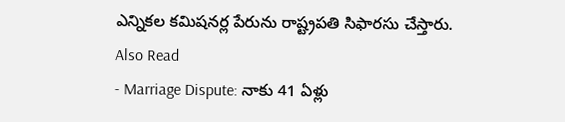ఎన్నికల కమిషనర్ల పేరును రాష్ట్రపతి సిఫారసు చేస్తారు.
Also Read
- Marriage Dispute: నాకు 41 ఏళ్లు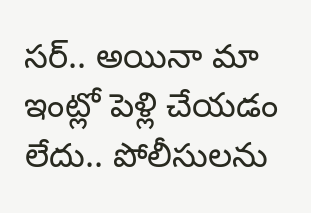సర్.. అయినా మా ఇంట్లో పెళ్లి చేయడం లేదు.. పోలీసులను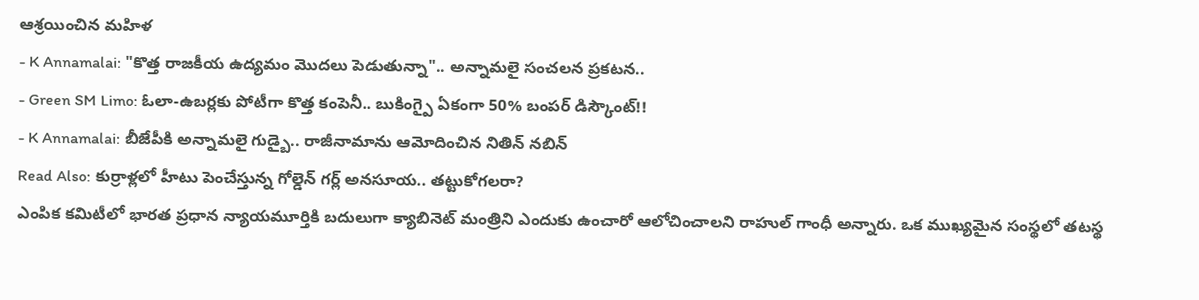ఆశ్రయించిన మహిళ
- K Annamalai: "కొత్త రాజకీయ ఉద్యమం మొదలు పెడుతున్నా".. అన్నామలై సంచలన ప్రకటన..
- Green SM Limo: ఓలా-ఉబర్లకు పోటీగా కొత్త కంపెనీ.. బుకింగ్పై ఏకంగా 50% బంపర్ డిస్కౌంట్!!
- K Annamalai: బీజేపీకి అన్నామలై గుడ్బై.. రాజీనామాను ఆమోదించిన నితిన్ నబిన్
Read Also: కుర్రాళ్లలో హీటు పెంచేస్తున్న గోల్డెన్ గర్ల్ అనసూయ.. తట్టుకోగలరా?
ఎంపిక కమిటీలో భారత ప్రధాన న్యాయమూర్తికి బదులుగా క్యాబినెట్ మంత్రిని ఎందుకు ఉంచారో ఆలోచించాలని రాహుల్ గాంధీ అన్నారు. ఒక ముఖ్యమైన సంస్థలో తటస్థ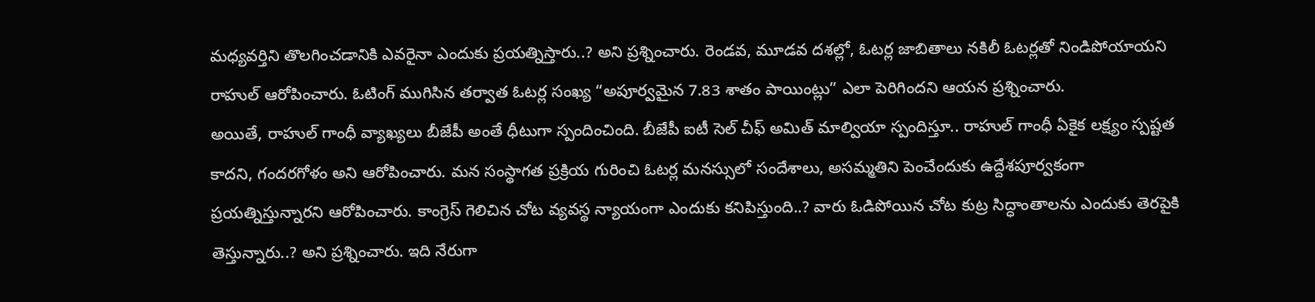మధ్యవర్తిని తొలగించడానికి ఎవరైనా ఎందుకు ప్రయత్నిస్తారు..? అని ప్రశ్నించారు. రెండవ, మూడవ దశల్లో, ఓటర్ల జాబితాలు నకిలీ ఓటర్లతో నిండిపోయాయని రాహుల్ ఆరోపించారు. ఓటింగ్ ముగిసిన తర్వాత ఓటర్ల సంఖ్య “అపూర్వమైన 7.83 శాతం పాయింట్లు” ఎలా పెరిగిందని ఆయన ప్రశ్నించారు.
అయితే, రాహుల్ గాంధీ వ్యాఖ్యలు బీజేపీ అంతే ధీటుగా స్పందించింది. బీజేపీ ఐటీ సెల్ చీఫ్ అమిత్ మాల్వియా స్పందిస్తూ.. రాహుల్ గాంధీ ఏకైక లక్ష్యం స్పష్టత కాదని, గందరగోళం అని ఆరోపించారు. మన సంస్థాగత ప్రక్రియ గురించి ఓటర్ల మనస్సులో సందేశాలు, అసమ్మతిని పెంచేందుకు ఉద్దేశపూర్వకంగా ప్రయత్నిస్తున్నారని ఆరోపించారు. కాంగ్రెస్ గెలిచిన చోట వ్యవస్థ న్యాయంగా ఎందుకు కనిపిస్తుంది..? వారు ఓడిపోయిన చోట కుట్ర సిద్ధాంతాలను ఎందుకు తెరపైకి తెస్తున్నారు..? అని ప్రశ్నించారు. ఇది నేరుగా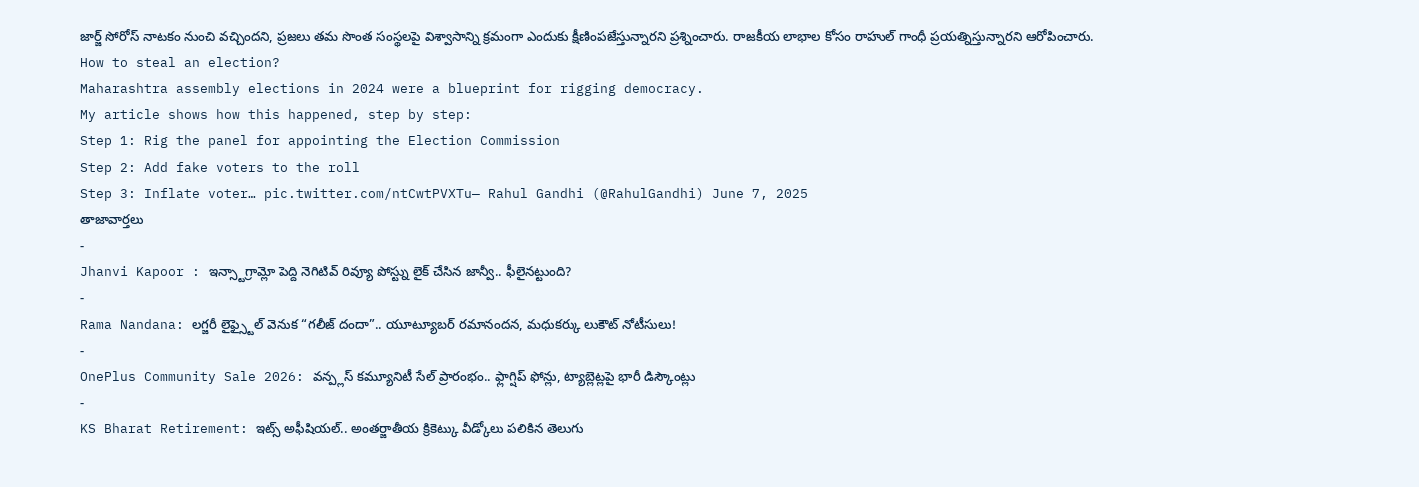జార్జ్ సోరోస్ నాటకం నుంచి వచ్చిందని, ప్రజలు తమ సొంత సంస్థలపై విశ్వాసాన్ని క్రమంగా ఎందుకు క్షీణింపజేస్తున్నారని ప్రశ్నించారు. రాజకీయ లాభాల కోసం రాహుల్ గాంధీ ప్రయత్నిస్తున్నారని ఆరోపించారు.
How to steal an election?
Maharashtra assembly elections in 2024 were a blueprint for rigging democracy.
My article shows how this happened, step by step:
Step 1: Rig the panel for appointing the Election Commission
Step 2: Add fake voters to the roll
Step 3: Inflate voter… pic.twitter.com/ntCwtPVXTu— Rahul Gandhi (@RahulGandhi) June 7, 2025
తాజావార్తలు
-
Jhanvi Kapoor : ఇన్స్టాగ్రామ్లో పెద్ది నెగిటివ్ రివ్యూ పోస్ట్ను లైక్ చేసిన జాన్వీ.. ఫీలైనట్టుంది?
-
Rama Nandana: లగ్జరీ లైఫ్స్టైల్ వెనుక “గలీజ్ దందా”.. యూట్యూబర్ రమానందన, మధుకర్కు లుకౌట్ నోటీసులు!
-
OnePlus Community Sale 2026: వన్ప్లస్ కమ్యూనిటీ సేల్ ప్రారంభం.. ఫ్లాగ్షిప్ ఫోన్లు, ట్యాబ్లెట్లపై భారీ డిస్కౌంట్లు
-
KS Bharat Retirement: ఇట్స్ అఫీషియల్.. అంతర్జాతీయ క్రికెట్కు వీడ్కోలు పలికిన తెలుగు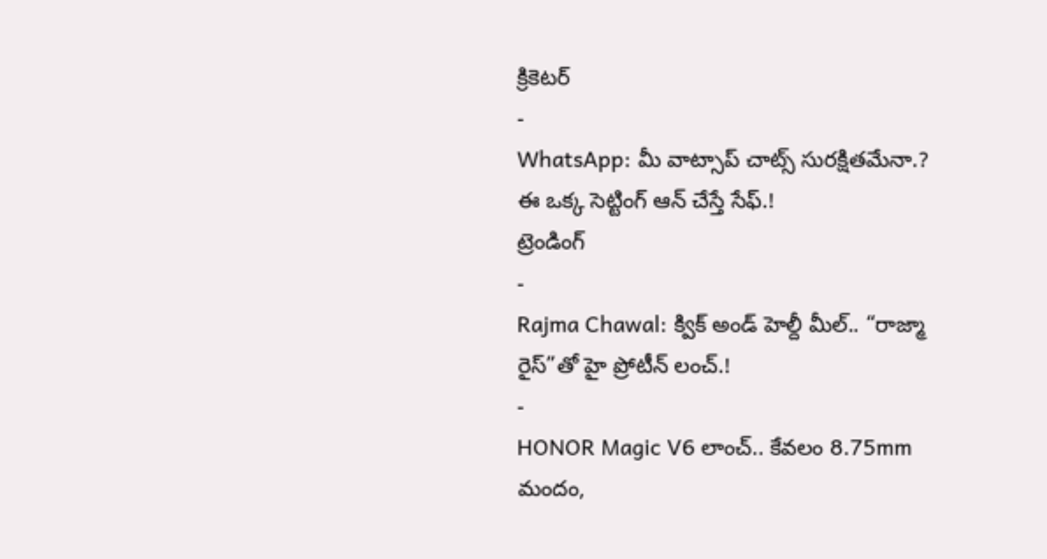క్రికెటర్
-
WhatsApp: మీ వాట్సాప్ చాట్స్ సురక్షితమేనా.? ఈ ఒక్క సెట్టింగ్ ఆన్ చేస్తే సేఫ్.!
ట్రెండింగ్
-
Rajma Chawal: క్విక్ అండ్ హెల్దీ మీల్.. “రాజ్మా రైస్”తో హై ప్రోటీన్ లంచ్.!
-
HONOR Magic V6 లాంచ్.. కేవలం 8.75mm మందం,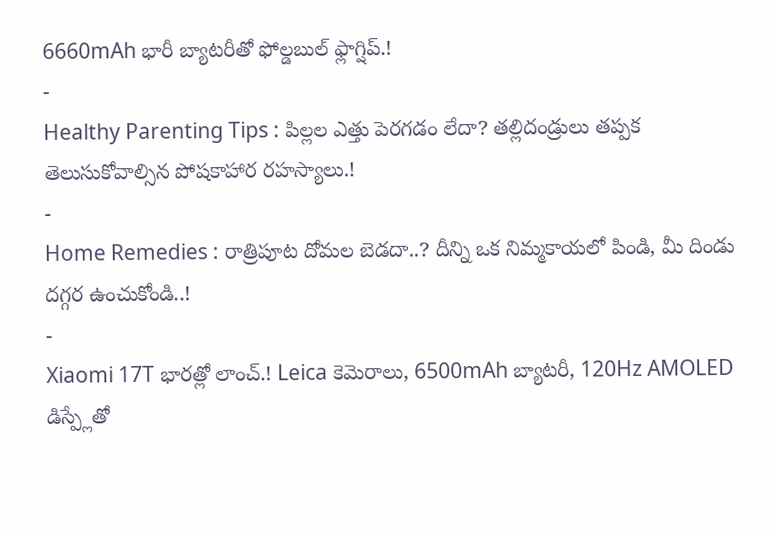6660mAh భారీ బ్యాటరీతో ఫోల్డబుల్ ఫ్లాగ్షిప్.!
-
Healthy Parenting Tips : పిల్లల ఎత్తు పెరగడం లేదా? తల్లిదండ్రులు తప్పక తెలుసుకోవాల్సిన పోషకాహార రహస్యాలు.!
-
Home Remedies : రాత్రిపూట దోమల బెడదా..? దీన్ని ఒక నిమ్మకాయలో పిండి, మీ దిండు దగ్గర ఉంచుకోండి..!
-
Xiaomi 17T భారత్లో లాంచ్.! Leica కెమెరాలు, 6500mAh బ్యాటరీ, 120Hz AMOLED డిస్ప్లేతో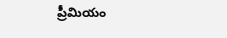ప్రీమియం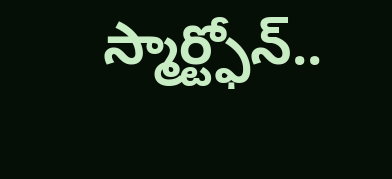స్మార్ట్ఫోన్..